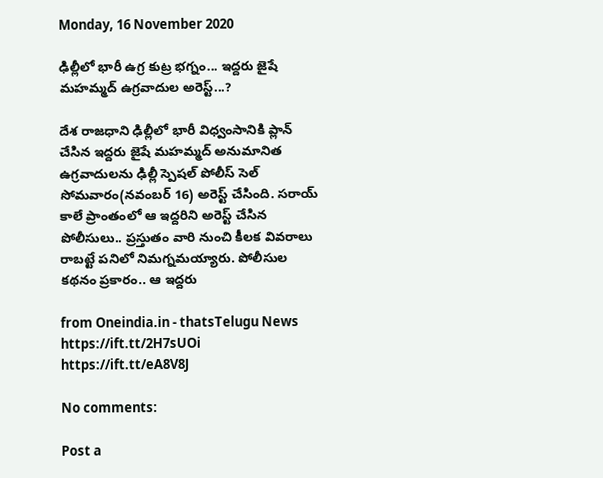Monday, 16 November 2020

ఢిల్లీలో భారీ ఉగ్ర కుట్ర భగ్నం... ఇద్దరు జైషే మహమ్మద్ ఉగ్రవాదుల అరెస్ట్...?

దేశ రాజధాని ఢిల్లీలో భారీ విధ్వంసానికి ప్లాన్ చేసిన ఇద్దరు జైషే మహమ్మద్ అనుమానిత ఉగ్రవాదులను ఢిల్లీ స్పెషల్ పోలీస్ సెల్ సోమవారం(నవంబర్ 16) అరెస్ట్ చేసింది. సరాయ్ కాలే ప్రాంతంలో ఆ ఇద్దరిని అరెస్ట్ చేసిన పోలీసులు.. ప్రస్తుతం వారి నుంచి కీలక వివరాలు రాబట్టే పనిలో నిమగ్నమయ్యారు. పోలీసుల కథనం ప్రకారం.. ఆ ఇద్దరు

from Oneindia.in - thatsTelugu News https://ift.tt/2H7sUOi
https://ift.tt/eA8V8J

No comments:

Post a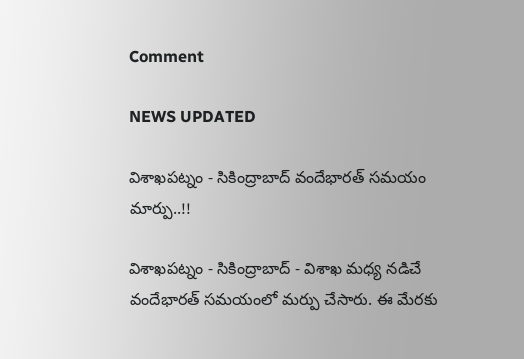Comment

NEWS UPDATED

విశాఖపట్నం - సికింద్రాబాద్ వందేభారత్ సమయం మార్పు..!!

విశాఖపట్నం - సికింద్రాబాద్ - విశాఖ మధ్య నడిచే వందేభారత్ సమయంలో మర్పు చేసారు. ఈ మేరకు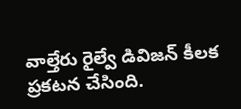వాల్తేరు రైల్వే డివిజన్ కీలక ప్రకటన చేసింది.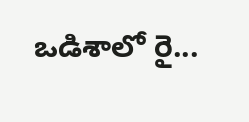ఒడిశాలో రై...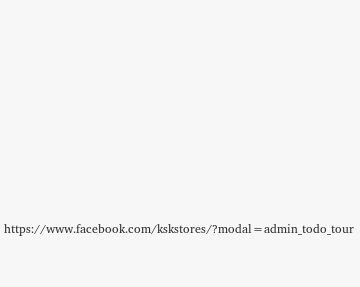https://www.facebook.com/kskstores/?modal=admin_todo_tour